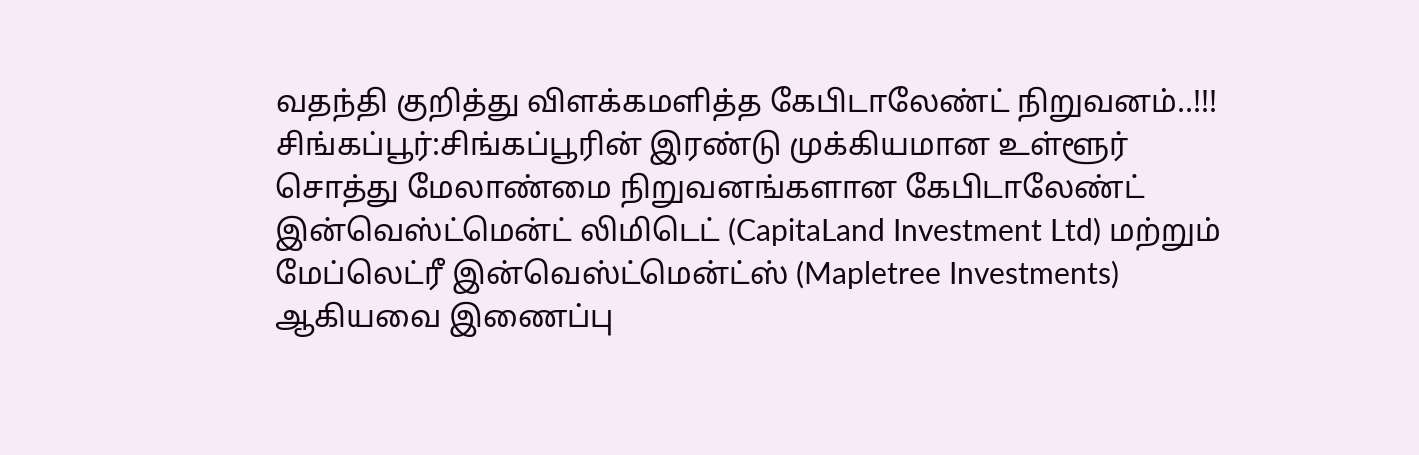வதந்தி குறித்து விளக்கமளித்த கேபிடாலேண்ட் நிறுவனம்..!!!
சிங்கப்பூர்:சிங்கப்பூரின் இரண்டு முக்கியமான உள்ளூர் சொத்து மேலாண்மை நிறுவனங்களான கேபிடாலேண்ட் இன்வெஸ்ட்மென்ட் லிமிடெட் (CapitaLand Investment Ltd) மற்றும் மேப்லெட்ரீ இன்வெஸ்ட்மென்ட்ஸ் (Mapletree Investments) ஆகியவை இணைப்பு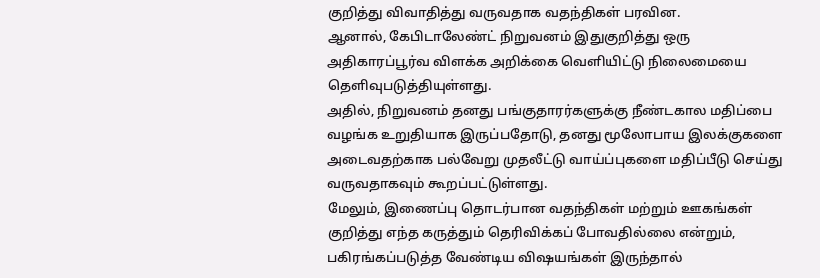குறித்து விவாதித்து வருவதாக வதந்திகள் பரவின.
ஆனால், கேபிடாலேண்ட் நிறுவனம் இதுகுறித்து ஒரு அதிகாரப்பூர்வ விளக்க அறிக்கை வெளியிட்டு நிலைமையை தெளிவுபடுத்தியுள்ளது.
அதில், நிறுவனம் தனது பங்குதாரர்களுக்கு நீண்டகால மதிப்பை வழங்க உறுதியாக இருப்பதோடு, தனது மூலோபாய இலக்குகளை அடைவதற்காக பல்வேறு முதலீட்டு வாய்ப்புகளை மதிப்பீடு செய்து வருவதாகவும் கூறப்பட்டுள்ளது.
மேலும், இணைப்பு தொடர்பான வதந்திகள் மற்றும் ஊகங்கள் குறித்து எந்த கருத்தும் தெரிவிக்கப் போவதில்லை என்றும், பகிரங்கப்படுத்த வேண்டிய விஷயங்கள் இருந்தால்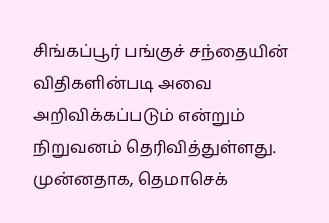சிங்கப்பூர் பங்குச் சந்தையின் விதிகளின்படி அவை அறிவிக்கப்படும் என்றும் நிறுவனம் தெரிவித்துள்ளது.
முன்னதாக, தெமாசெக்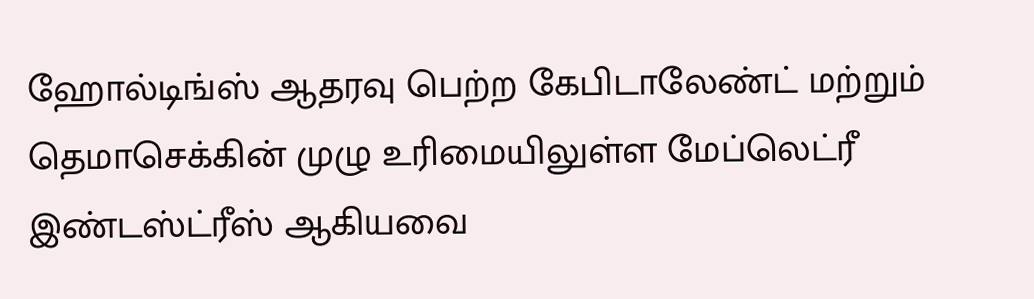ஹோல்டிங்ஸ் ஆதரவு பெற்ற கேபிடாலேண்ட் மற்றும் தெமாசெக்கின் முழு உரிமையிலுள்ள மேப்லெட்ரீ இண்டஸ்ட்ரீஸ் ஆகியவை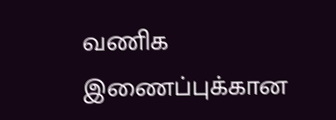வணிக இணைப்புக்கான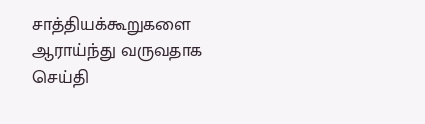சாத்தியக்கூறுகளை ஆராய்ந்து வருவதாக செய்தி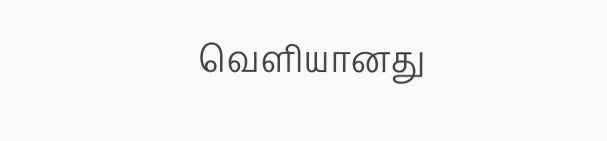வெளியானது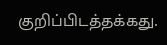குறிப்பிடத்தக்கது.